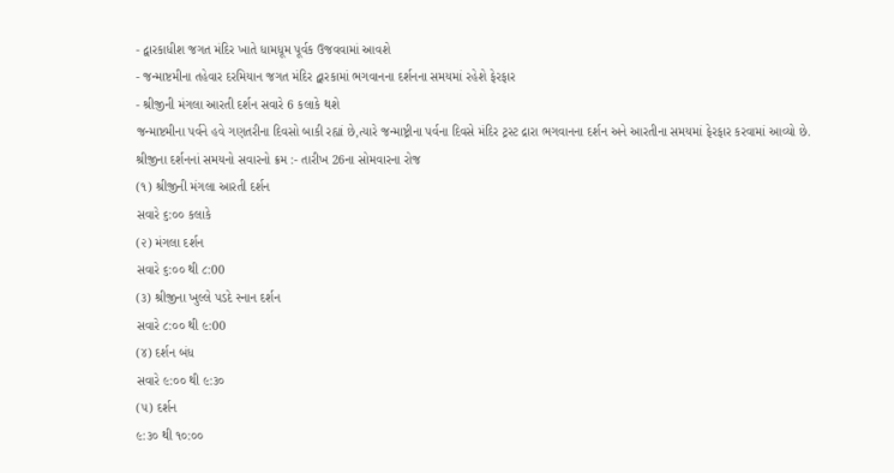- દ્વારકાધીશ જગત મંદિર ખાતે ધામધૂમ પૂર્વક ઉજવવામાં આવશે
- જન્માષ્ટમીના તહેવાર દરમિયાન જગત મંદિર દ્વારકામાં ભગવાનના દર્શનના સમયમાં રહેશે ફેરફાર
- શ્રીજીની મંગલા આરતી દર્શન સવારે 6 કલાકે થશે
જન્માષ્ટમીના પર્વને હવે ગણતરીના દિવસો બાકી રહ્યાં છે,ત્યારે જન્માષ્ટ્રીના પર્વના દિવસે મંદિર ટ્રસ્ટ દ્રારા ભગવાનના દર્શન અને આરતીના સમયમાં ફેરફાર કરવામાં આવ્યો છે.
શ્રીજીના દર્શનનાં સમયનો સવારનો ક્રમ :- તારીખ 26ના સોમવારના રોજ
(૧) શ્રીજીની મંગલા આરતી દર્શન
સવારે ૬:૦૦ કલાકે
(૨) મંગલા દર્શન
સવારે ૬:૦૦ થી ૮:00
(૩) શ્રીજીના ખુલ્લે પડદે સ્નાન દર્શન
સવારે ૮:૦૦ થી ૯:00
(૪) દર્શન બંધ
સવારે ૯:૦૦ થી ૯:૩૦
(૫) દર્શન
૯:૩૦ થી ૧૦:૦૦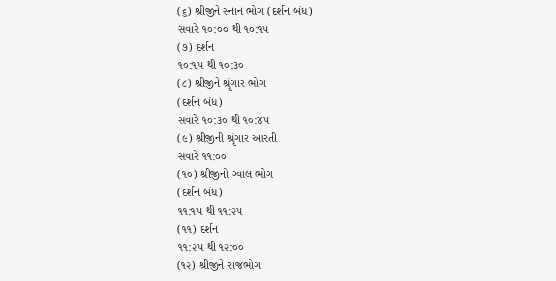(૬) શ્રીજીને સ્નાન ભોગ (દર્શન બંધ)
સવારે ૧૦:૦૦ થી ૧૦:૧૫
(૭) દર્શન
૧૦:૧૫ થી ૧૦:૩૦
(૮) શ્રીજીને શ્રૃંગાર ભોગ
(દર્શન બંધ)
સવારે ૧૦:૩૦ થી ૧૦:૪૫
(૯) શ્રીજીની શ્રૃંગાર આરતી
સવારે ૧૧:૦૦
(૧૦) શ્રીજીનો ગ્વાલ ભોગ
(દર્શન બંધ)
૧૧:૧૫ થી ૧૧:૨૫
(૧૧) દર્શન
૧૧:૨૫ થી ૧૨:૦૦
(૧૨) શ્રીજીને રાજભોગ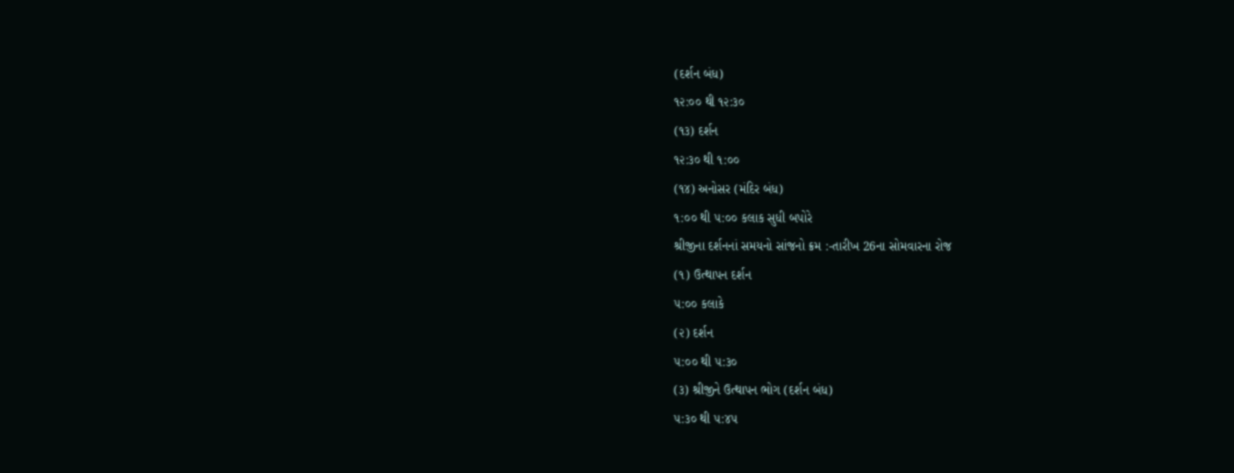(દર્શન બંધ)
૧૨:૦૦ થી ૧૨:૩૦
(૧૩) દર્શન
૧૨:૩૦ થી ૧:૦૦
(૧૪) અનોસર (મંદિર બંધ)
૧:૦૦ થી ૫:૦૦ કલાક સુધી બપોરે
શ્રીજીના દર્શનનાં સમયનો સાંજનો ક્રમ :-તારીખ 26ના સોમવારના રોજ
(૧) ઉત્થાપન દર્શન
૫:૦૦ કલાકે
(૨) દર્શન
૫:૦૦ થી ૫:૩૦
(૩) શ્રીજીને ઉત્થાપન ભોગ (દર્શન બંધ)
૫:૩૦ થી ૫:૪૫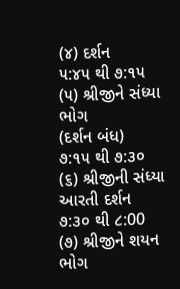(૪) દર્શન
૫:૪૫ થી ૭:૧૫
(૫) શ્રીજીને સંધ્યા ભોગ
(દર્શન બંધ)
૭:૧૫ થી ૭:૩૦
(૬) શ્રીજીની સંધ્યા આરતી દર્શન
૭:૩૦ થી ૮:00
(૭) શ્રીજીને શયન ભોગ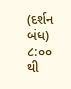(દર્શન બંધ)
૮:૦૦ થી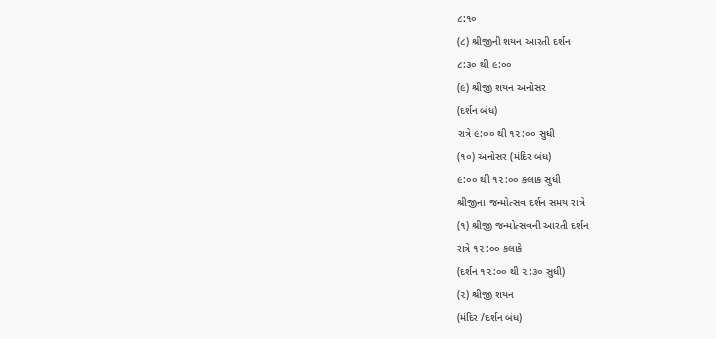૮:૧૦
(૮) શ્રીજીની શયન આરતી દર્શન
૮:૩૦ થી ૯:૦૦
(૯) શ્રીજી શયન અનોસર
(દર્શન બંધ)
રાત્રે ૯:૦૦ થી ૧૨:૦૦ સુધી
(૧૦) અનોસર (મંદિર બંધ)
૯:૦૦ થી ૧૨:૦૦ કલાક સુધી
શ્રીજીના જન્મોત્સવ દર્શન સમય રાત્રે
(૧) શ્રીજી જન્મોત્સવની આરતી દર્શન
રાત્રે ૧૨:૦૦ કલાકે
(દર્શન ૧૨:૦૦ થી ૨:૩૦ સુધી)
(૨) શ્રીજી શયન
(મંદિર /દર્શન બંધ)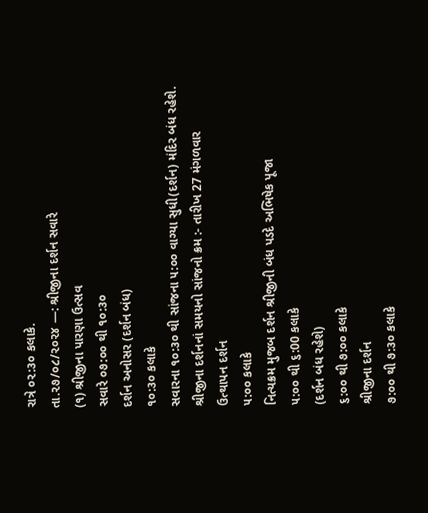રાત્રે ૦૨:૩૦ કલાકે.
તા.૨૭/૦૮/૨૦૨૪ —: શ્રીજીના દર્શન સવારે
(૧) શ્રીજીના પારણા ઉત્સવ
સવારે ૦૭:૦૦ થી ૧૦:૩૦
દર્શન અનોસર (દર્શન બંધ)
૧૦:૩૦ કલાકે
સવારના ૧૦:૩૦ થી સાંજના ૫:૦૦ વાગ્યા સુધી(દર્શન) મંદિર બંધ રહેશે.
શ્રીજીના દર્શનનાં સમયનો સાંજનો ક્રમ :- તારીખ 27 મંગળવાર
ઉત્થાપન દર્શન
૫:૦૦ કલાકે
નિત્યક્રમ મુજબ દર્શન શ્રીજીની બંધ પડદે અભિષેક પૂજા
૫:૦૦ થી ૬:00 કલાકે
(દર્શન બંધ રહેશે)
૬:૦૦ થી ૭:૦૦ કલાકે
શ્રીજીના દર્શન
૭:૦૦ થી ૭:૩૦ કલાકે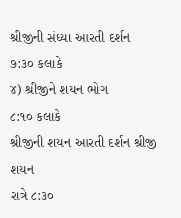શ્રીજીની સંધ્યા આરતી દર્શન
૭:૩૦ કલાકે
૪) શ્રીજીને શયન ભોગ
૮:૧૦ કલાકે
શ્રીજીની શયન આરતી દર્શન શ્રીજી શયન
રાત્રે ૮:૩૦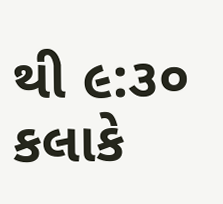થી ૯:૩૦ કલાકે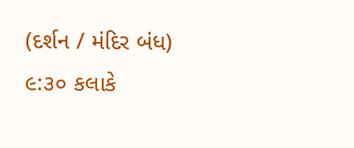(દર્શન / મંદિર બંધ)
૯:૩૦ કલાકે